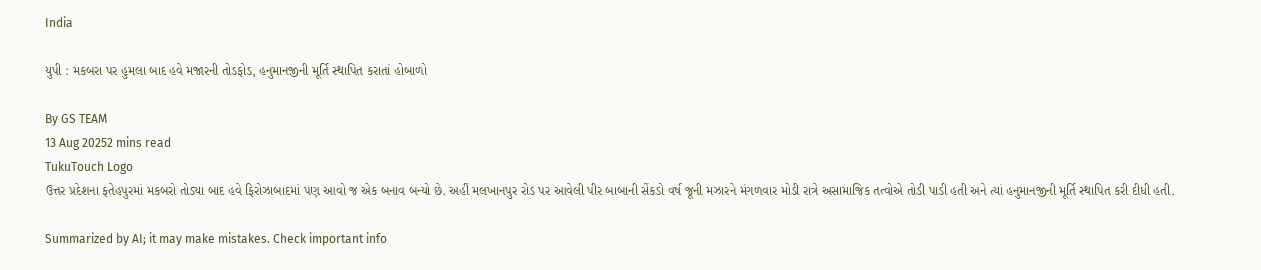India

યુપી : મકબરા પર હુમલા બાદ હવે મજારની તોડફોડ, હનુમાનજીની મૂર્તિ સ્થાપિત કરાતાં હોબાળો

By GS TEAM
13 Aug 20252 mins read
TukuTouch Logo
ઉત્તર પ્રદેશના ફતેહપુરમાં મકબરો તોડ્યા બાદ હવે ફિરોઝાબાદમાં પણ આવો જ એક બનાવ બન્યો છે. અહીં મલખાનપુર રોડ પર આવેલી પીર બાબાની સેંકડો વર્ષ જૂની મઝારને મંગળવાર મોડી રાત્રે અસામાજિક તત્વોએ તોડી પાડી હતી અને ત્યાં હનુમાનજીની મૂર્તિ સ્થાપિત કરી દીધી હતી.

Summarized by AI; it may make mistakes. Check important info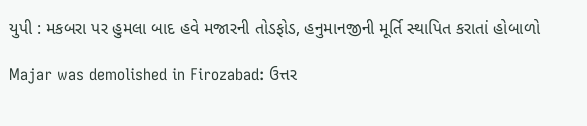યુપી : મકબરા પર હુમલા બાદ હવે મજારની તોડફોડ, હનુમાનજીની મૂર્તિ સ્થાપિત કરાતાં હોબાળો

Majar was demolished in Firozabad: ઉત્તર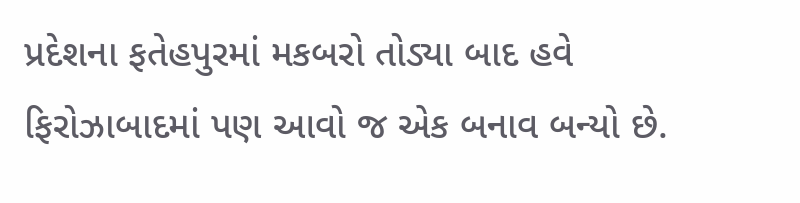પ્રદેશના ફતેહપુરમાં મકબરો તોડ્યા બાદ હવે ફિરોઝાબાદમાં પણ આવો જ એક બનાવ બન્યો છે.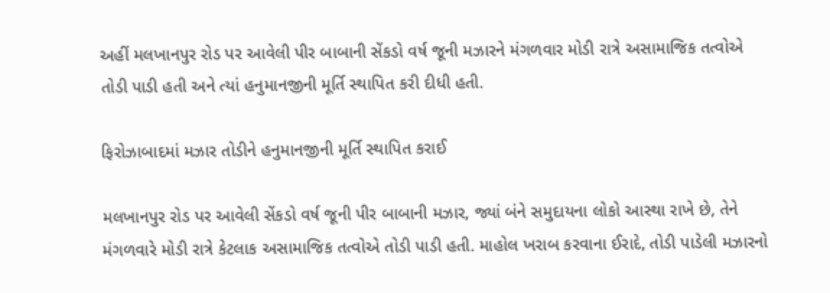અહીં મલખાનપુર રોડ પર આવેલી પીર બાબાની સેંકડો વર્ષ જૂની મઝારને મંગળવાર મોડી રાત્રે અસામાજિક તત્વોએ તોડી પાડી હતી અને ત્યાં હનુમાનજીની મૂર્તિ સ્થાપિત કરી દીધી હતી.

ફિરોઝાબાદમાં મઝાર તોડીને હનુમાનજીની મૂર્તિ સ્થાપિત કરાઈ

મલખાનપુર રોડ પર આવેલી સેંકડો વર્ષ જૂની પીર બાબાની મઝાર, જ્યાં બંને સમુદાયના લોકો આસ્થા રાખે છે, તેને મંગળવારે મોડી રાત્રે કેટલાક અસામાજિક તત્વોએ તોડી પાડી હતી. માહોલ ખરાબ કરવાના ઈરાદે, તોડી પાડેલી મઝારનો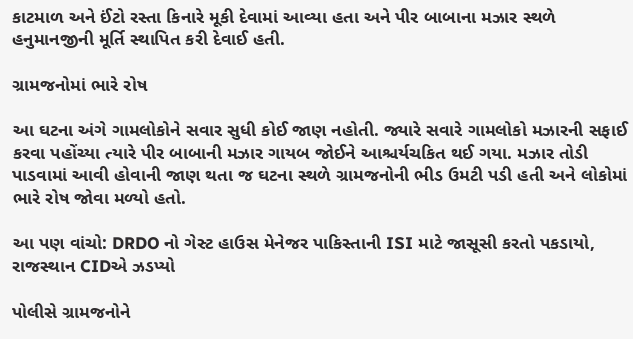કાટમાળ અને ઈંટો રસ્તા કિનારે મૂકી દેવામાં આવ્યા હતા અને પીર બાબાના મઝાર સ્થળે હનુમાનજીની મૂર્તિ સ્થાપિત કરી દેવાઈ હતી.

ગ્રામજનોમાં ભારે રોષ

આ ઘટના અંગે ગામલોકોને સવાર સુધી કોઈ જાણ નહોતી. જ્યારે સવારે ગામલોકો મઝારની સફાઈ કરવા પહોંચ્યા ત્યારે પીર બાબાની મઝાર ગાયબ જોઈને આશ્ચર્યચકિત થઈ ગયા. મઝાર તોડી પાડવામાં આવી હોવાની જાણ થતા જ ઘટના સ્થળે ગ્રામજનોની ભીડ ઉમટી પડી હતી અને લોકોમાં ભારે રોષ જોવા મળ્યો હતો.

આ પણ વાંચો: DRDO નો ગેસ્ટ હાઉસ મેનેજર પાકિસ્તાની ISI માટે જાસૂસી કરતો પકડાયો, રાજસ્થાન CIDએ ઝડપ્યો

પોલીસે ગ્રામજનોને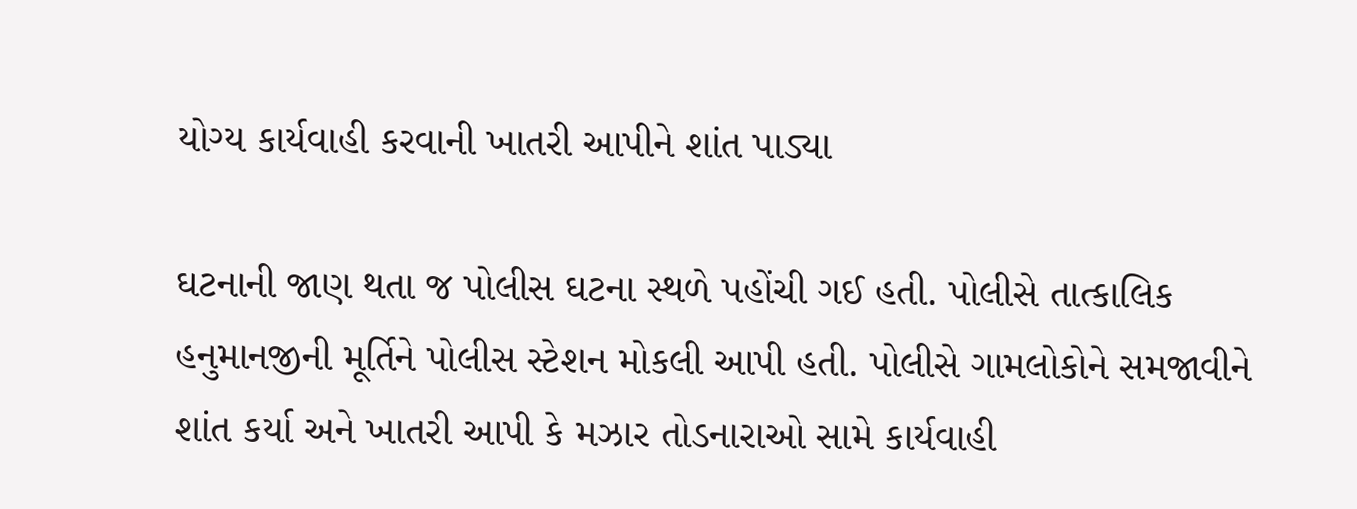યોગ્ય કાર્યવાહી કરવાની ખાતરી આપીને શાંત પાડ્યા

ઘટનાની જાણ થતા જ પોલીસ ઘટના સ્થળે પહોંચી ગઈ હતી. પોલીસે તાત્કાલિક હનુમાનજીની મૂર્તિને પોલીસ સ્ટેશન મોકલી આપી હતી. પોલીસે ગામલોકોને સમજાવીને શાંત કર્યા અને ખાતરી આપી કે મઝાર તોડનારાઓ સામે કાર્યવાહી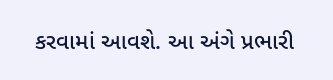કરવામાં આવશે. આ અંગે પ્રભારી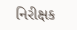નિરીક્ષક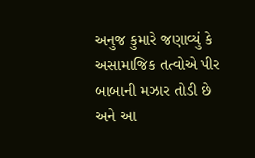અનુજ કુમારે જણાવ્યું કે અસામાજિક તત્વોએ પીર બાબાની મઝાર તોડી છે અને આ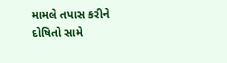મામલે તપાસ કરીને દોષિતો સામે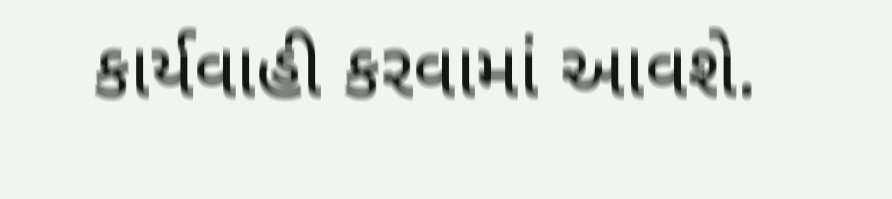કાર્યવાહી કરવામાં આવશે.